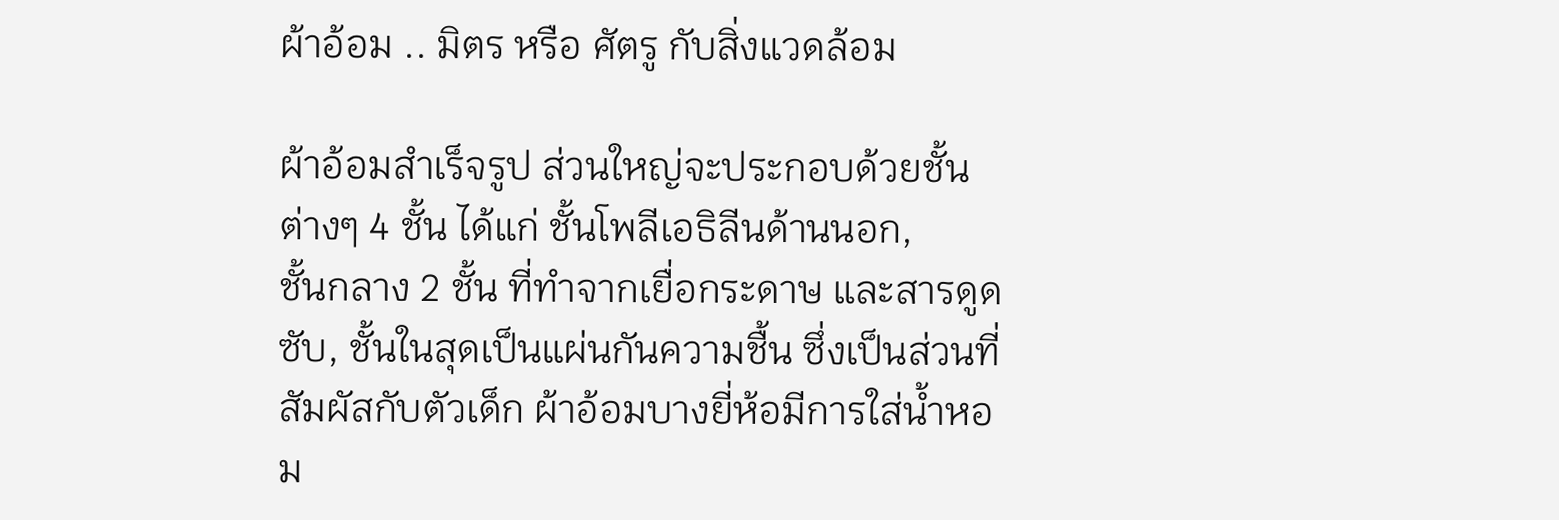ผ้าอ้อม .. มิตร หรือ ศัตรู กับสิ่งแวดล้อม

ผ้าอ้อมสำเร็จรูป ส่วนใหญ่จะประกอบด้วยชั้นต่างๆ 4 ชั้น ได้แก่ ชั้นโพลีเอธิลีนด้านนอก,
ชั้นกลาง 2 ชั้น ที่ทำจากเยื่อกระดาษ และสารดูดซับ, ชั้นในสุดเป็นแผ่นกันความชื้น ซึ่งเป็นส่วนที่สัมผัสกับตัวเด็ก ผ้าอ้อมบางยี่ห้อมีการใส่น้ำหอม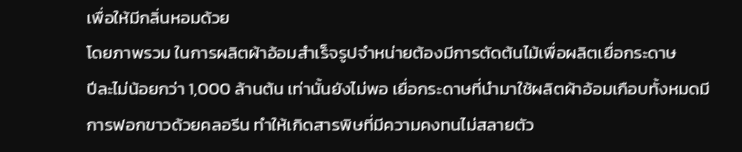เพื่อให้มีกลิ่นหอมด้วย
โดยภาพรวม ในการผลิตผ้าอ้อมสำเร็จรูปจำหน่ายต้องมีการตัดต้นไม้เพื่อผลิตเยื่อกระดาษ
ปีละไม่น้อยกว่า 1,000 ล้านต้น เท่านั้นยังไม่พอ เยื่อกระดาษที่นำมาใช้ผลิตผ้าอ้อมเกือบทั้งหมดมีการฟอกขาวด้วยคลอรีน ทำให้เกิดสารพิษที่มีความคงทนไม่สลายตัว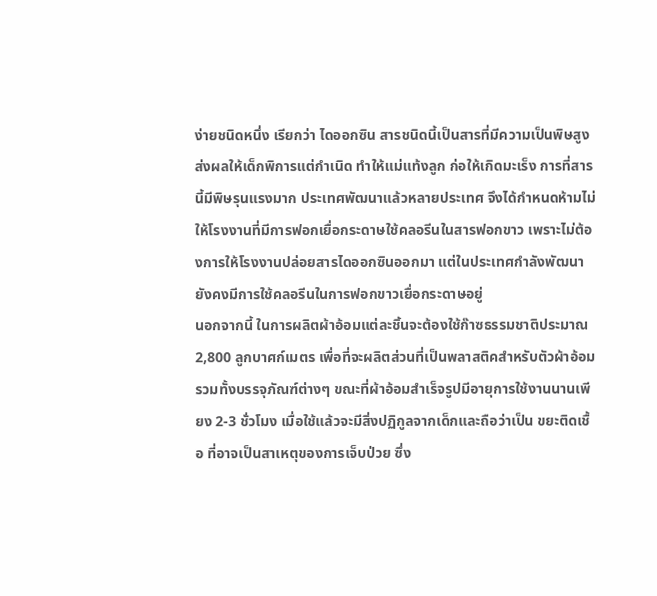ง่ายชนิดหนึ่ง เรียกว่า ไดออกซิน สารชนิดนี้เป็นสารที่มีความเป็นพิษสูง ส่งผลให้เด็กพิการแต่กำเนิด ทำให้แม่แท้งลูก ก่อให้เกิดมะเร็ง การที่สารนี้มีพิษรุนแรงมาก ประเทศพัฒนาแล้วหลายประเทศ จึงได้กำหนดห้ามไม่ให้โรงงานที่มีการฟอกเยื่อกระดาษใช้คลอรีนในสารฟอกขาว เพราะไม่ต้องการให้โรงงานปล่อยสารไดออกซินออกมา แต่ในประเทศกำลังพัฒนา ยังคงมีการใช้คลอรีนในการฟอกขาวเยื่อกระดาษอยู่
นอกจากนี้ ในการผลิตผ้าอ้อมแต่ละชิ้นจะต้องใช้ก๊าซธรรมชาติประมาณ 2,800 ลูกบาศก์เมตร เพื่อที่จะผลิตส่วนที่เป็นพลาสติคสำหรับตัวผ้าอ้อม รวมทั้งบรรจุภัณฑ์ต่างๆ ขณะที่ผ้าอ้อมสำเร็จรูปมีอายุการใช้งานนานเพียง 2-3 ชั่วโมง เมื่อใช้แล้วจะมีสิ่งปฏิกูลจากเด็กและถือว่าเป็น ขยะติดเชื้อ ที่อาจเป็นสาเหตุของการเจ็บป่วย ซึ่ง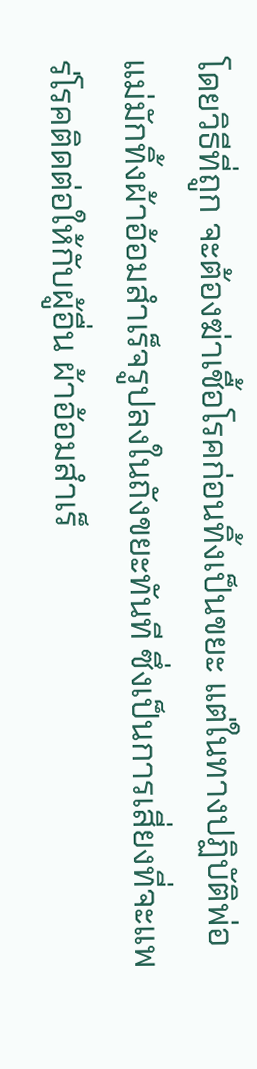โดยวิธีที่ถูก จะต้องฆ่าเชื้อโรคก่อนทิ้งเป็นขยะ แต่ในทางปฏิบัติพ่อแม่มักทิ้งผ้าอ้อมสำเร็จรูปลงในถังขยะทันที ซึ่งเป็นการเสี่ยงที่จะแพร่โรคติดต่อให้กับผู้อื่น ผ้าอ้อมสำเร็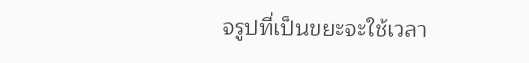จรูปที่เป็นขยะจะใช้เวลา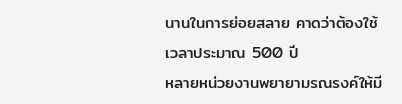นานในการย่อยสลาย คาดว่าต้องใช้เวลาประมาณ 500 ปี
หลายหน่วยงานพยายามรณรงค์ให้มี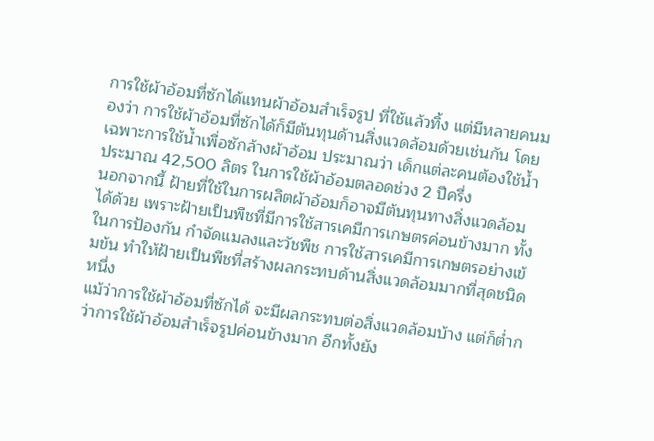การใช้ผ้าอ้อมที่ซักได้แทนผ้าอ้อมสำเร็จรูป ที่ใช้แล้วทิ้ง แต่มีหลายคนมองว่า การใช้ผ้าอ้อมที่ซักได้ก็มีต้นทุนด้านสิ่งแวดล้อมด้วยเช่นกัน โดยเฉพาะการใช้น้ำเพื่อซักล้างผ้าอ้อม ประมาณว่า เด็กแต่ละคนต้องใช้น้ำประมาณ 42,500 ลิตร ในการใช้ผ้าอ้อมตลอดช่วง 2 ปีครึ่ง
นอกจากนี้ ฝ้ายที่ใช้ในการผลิตผ้าอ้อมก็อาจมีต้นทุนทางสิ่งแวดล้อมได้ด้วย เพราะฝ้ายเป็นพืชที่มีการใช้สารเคมีการเกษตรค่อนข้างมาก ทั้งในการป้องกัน กำจัดแมลงและวัชพืช การใช้สารเคมีการเกษตรอย่างเข้มข้น ทำให้ฝ้ายเป็นพืชที่สร้างผลกระทบด้านสิ่งแวดล้อมมากที่สุดชนิดหนึ่ง
แม้ว่าการใช้ผ้าอ้อมที่ซักได้ จะมีผลกระทบต่อสิ่งแวดล้อมบ้าง แต่ก็ต่ำกว่าการใช้ผ้าอ้อมสำเร็จรูปค่อนข้างมาก อีกทั้งยัง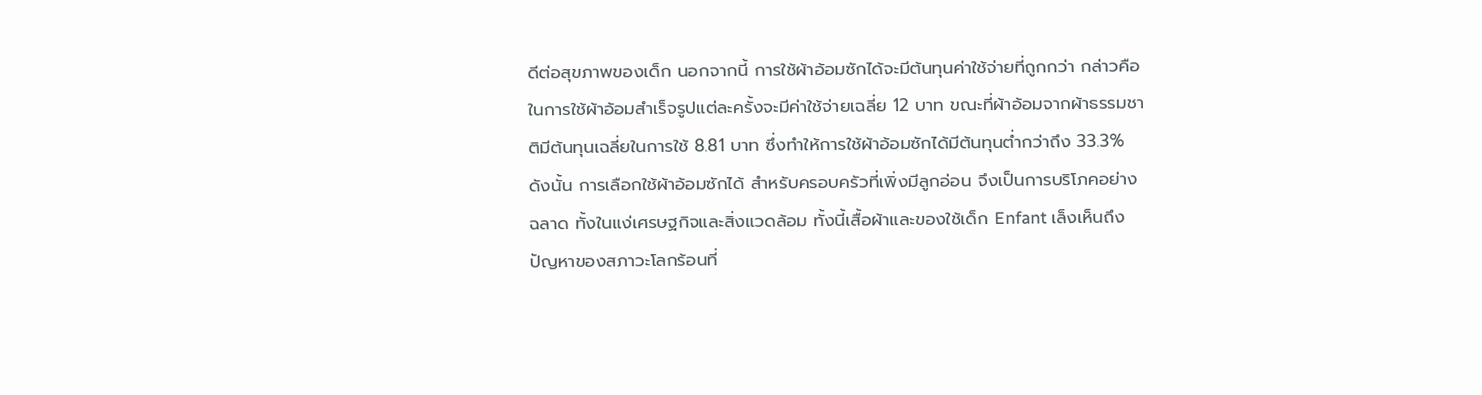ดีต่อสุขภาพของเด็ก นอกจากนี้ การใช้ผ้าอ้อมซักได้จะมีต้นทุนค่าใช้จ่ายที่ถูกกว่า กล่าวคือ ในการใช้ผ้าอ้อมสำเร็จรูปแต่ละครั้งจะมีค่าใช้จ่ายเฉลี่ย 12 บาท ขณะที่ผ้าอ้อมจากผ้าธรรมชาติมีต้นทุนเฉลี่ยในการใช้ 8.81 บาท ซึ่งทำให้การใช้ผ้าอ้อมซักได้มีต้นทุนต่ำกว่าถึง 33.3%
ดังนั้น การเลือกใช้ผ้าอ้อมซักได้ สำหรับครอบครัวที่เพิ่งมีลูกอ่อน จึงเป็นการบริโภคอย่างฉลาด ทั้งในแง่เศรษฐกิจและสิ่งแวดล้อม ทั้งนี้เสื้อผ้าและของใช้เด็ก Enfant เล็งเห็นถึงปัญหาของสภาวะโลกร้อนที่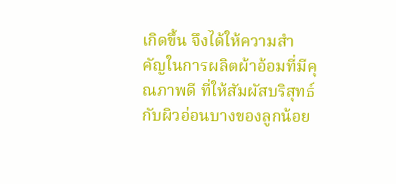เกิดขึ้น จึงได้ให้ความสำคัญในการผลิตผ้าอ้อมที่มีคุณภาพดี ที่ให้สัมผัสบริสุทธ์กับผิวอ่อนบางของลูกน้อย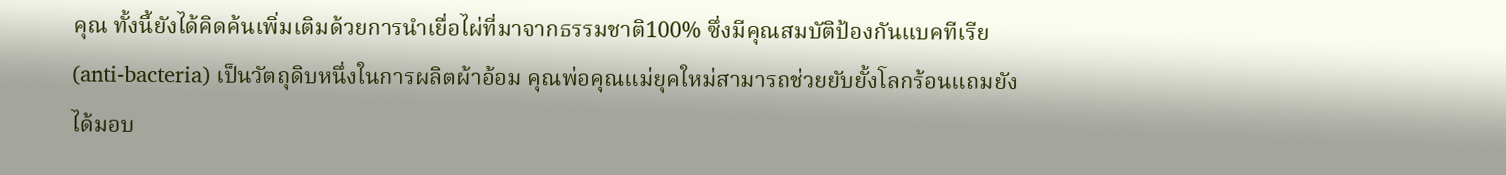คุณ ทั้งนี้ยังได้คิดค้นเพิ่มเติมด้วยการนำเยื่อไผ่ที่มาจากธรรมชาติ100% ซึ่งมีคุณสมบัติป้องกันแบคทีเรีย (anti-bacteria) เป็นวัตถุดิบหนึ่งในการผลิตผ้าอ้อม คุณพ่อคุณแม่ยุคใหม่สามารถช่วยยับยั้งโลกร้อนแถมยังได้มอบ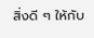สิ่งดี ๆ ให้กับ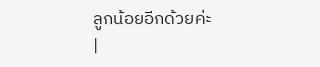ลูกน้อยอีกด้วยค่ะ
|